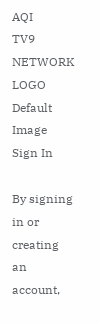AQI
TV9 NETWORK LOGO
Default Image
Sign In

By signing in or creating an account,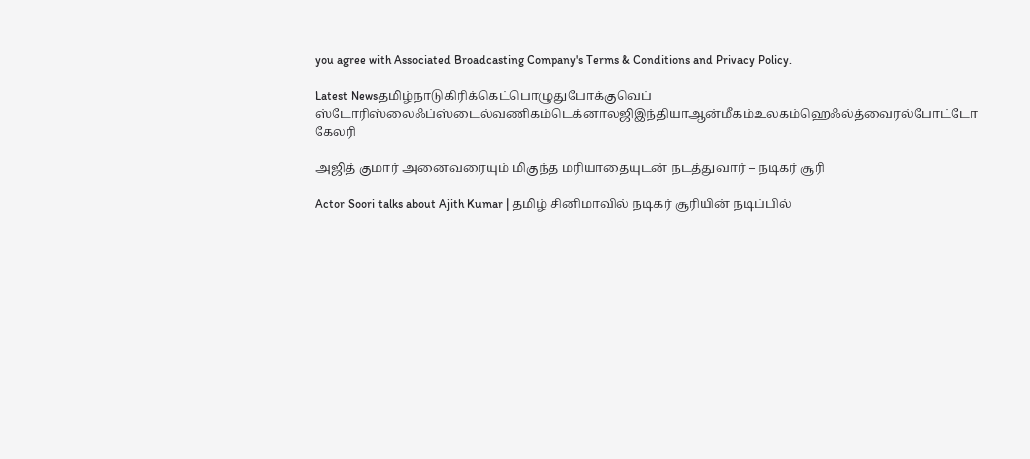you agree with Associated Broadcasting Company's Terms & Conditions and Privacy Policy.

Latest Newsதமிழ்நாடுகிரிக்கெட்பொழுதுபோக்குவெப் ஸ்டோரிஸ்லைஃப்ஸ்டைல்வணிகம்டெக்னாலஜிஇந்தியாஆன்மீகம்உலகம்ஹெஃல்த்வைரல்போட்டோ கேலரி

அஜித் குமார் அனைவரையும் மிகுந்த மரியாதையுடன் நடத்துவார் – நடிகர் சூரி

Actor Soori talks about Ajith Kumar | தமிழ் சினிமாவில் நடிகர் சூரியின் நடிப்பில்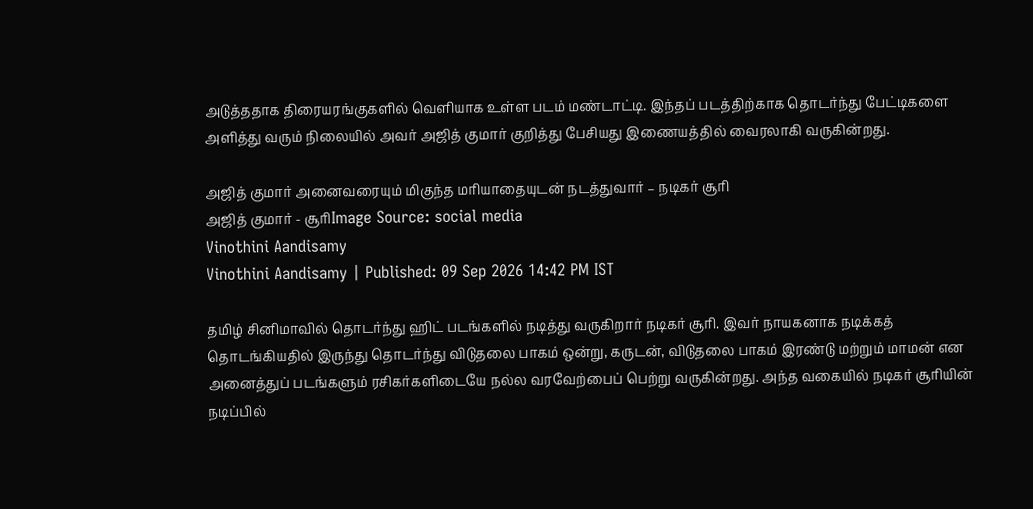அடுத்ததாக திரையரங்குகளில் வெளியாக உள்ள படம் மண்டாட்டி. இந்தப் படத்திற்காக தொடர்ந்து பேட்டிகளை அளித்து வரும் நிலையில் அவர் அஜித் குமார் குறித்து பேசியது இணையத்தில் வைரலாகி வருகின்றது.

அஜித் குமார் அனைவரையும் மிகுந்த மரியாதையுடன் நடத்துவார் – நடிகர் சூரி
அஜித் குமார் - சூரிImage Source: social media
Vinothini Aandisamy
Vinothini Aandisamy | Published: 09 Sep 2026 14:42 PM IST

தமிழ் சினிமாவில் தொடர்ந்து ஹிட் படங்களில் நடித்து வருகிறார் நடிகர் சூரி. இவர் நாயகனாக நடிக்கத் தொடங்கியதில் இருந்து தொடர்ந்து விடுதலை பாகம் ஒன்று, கருடன், விடுதலை பாகம் இரண்டு மற்றும் மாமன் என அனைத்துப் படங்களும் ரசிகர்களிடையே நல்ல வரவேற்பைப் பெற்று வருகின்றது. அந்த வகையில் நடிகர் சூரியின் நடிப்பில்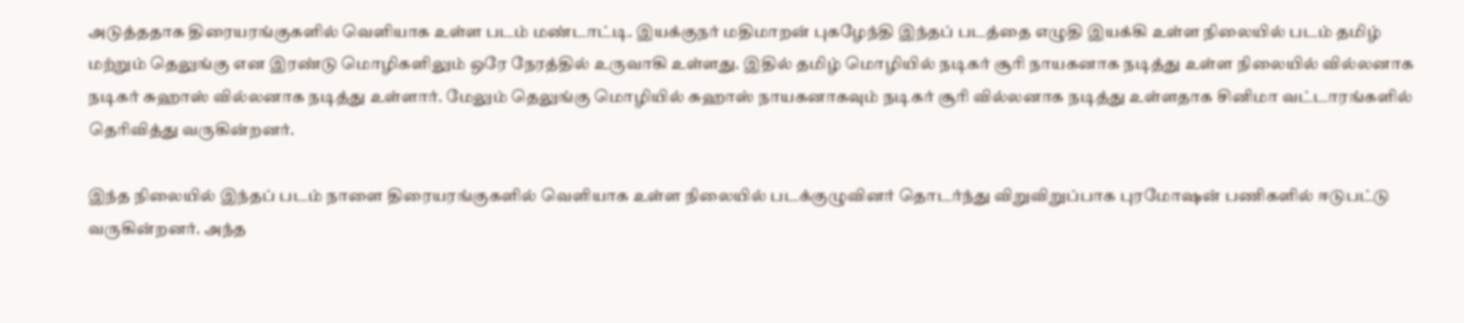அடுத்ததாக திரையரங்குகளில் வெளியாக உள்ள படம் மண்டாட்டி. இயக்குநர் மதிமாறன் புகழேந்தி இந்தப் படத்தை எழுதி இயக்கி உள்ள நிலையில் படம் தமிழ் மற்றும் தெலுங்கு என இரண்டு மொழிகளிலும் ஒரே நேரத்தில் உருவாகி உள்ளது. இதில் தமிழ் மொழியில் நடிகர் சூரி நாயகனாக நடித்து உள்ள நிலையில் வில்லனாக நடிகர் சுஹாஸ் வில்லனாக நடித்து உள்ளார். மேலும் தெலுங்கு மொழியில் சுஹாஸ் நாயகனாகவும் நடிகர் சூரி வில்லனாக நடித்து உள்ளதாக சினிமா வட்டாரங்களில் தெரிவித்து வருகின்றனர்.

இந்த நிலையில் இந்தப் படம் நாளை திரையரங்குகளில் வெளியாக உள்ள நிலையில் படக்குழுவினர் தொடர்ந்து விறுவிறுப்பாக புரமோஷன் பணிகளில் ஈடுபட்டு வருகின்றனர். அந்த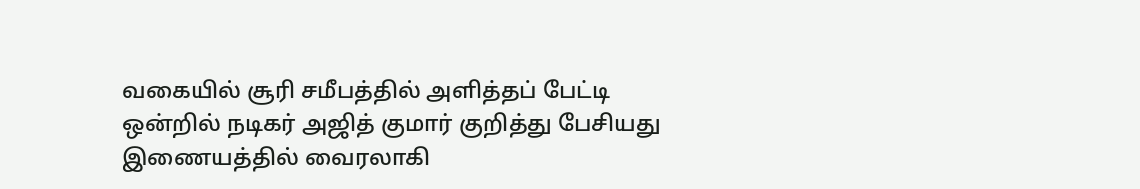வகையில் சூரி சமீபத்தில் அளித்தப் பேட்டி ஒன்றில் நடிகர் அஜித் குமார் குறித்து பேசியது இணையத்தில் வைரலாகி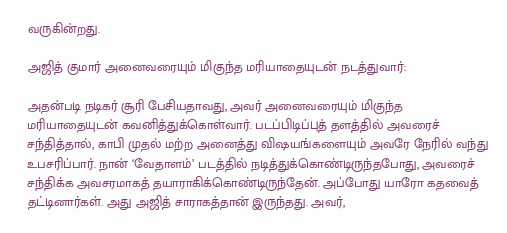வருகின்றது.

அஜித் குமார் அனைவரையும் மிகுந்த மரியாதையுடன் நடத்துவார்:

அதன்படி நடிகர் சூரி பேசியதாவது, அவர் அனைவரையும் மிகுந்த மரியாதையுடன் கவனித்துக்கொள்வார். படப்பிடிப்புத் தளத்தில் அவரைச் சந்தித்தால், காபி முதல் மற்ற அனைத்து விஷயங்களையும் அவரே நேரில் வந்து உபசரிப்பார். நான் ‘வேதாளம்’ படத்தில் நடித்துக்கொண்டிருந்தபோது, அவரைச் சந்திக்க அவசரமாகத் தயாராகிக்கொண்டிருந்தேன். அப்போது யாரோ கதவைத் தட்டினார்கள். அது அஜித் சாராகத்தான் இருந்தது. அவர்,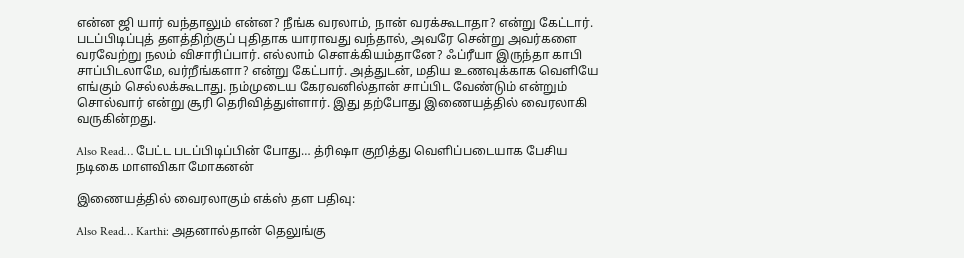என்ன ஜி யார் வந்தாலும் என்ன? நீங்க வரலாம், நான் வரக்கூடாதா? என்று கேட்டார். படப்பிடிப்புத் தளத்திற்குப் புதிதாக யாராவது வந்தால், அவரே சென்று அவர்களை வரவேற்று நலம் விசாரிப்பார். எல்லாம் சௌக்கியம்தானே? ஃப்ரீயா இருந்தா காபி சாப்பிடலாமே, வர்றீங்களா? என்று கேட்பார். அத்துடன், மதிய உணவுக்காக வெளியே எங்கும் செல்லக்கூடாது. நம்முடைய கேரவனில்தான் சாப்பிட வேண்டும் என்றும் சொல்வார் என்று சூரி தெரிவித்துள்ளார். இது தற்போது இணையத்தில் வைரலாகி வருகின்றது.

Also Read… பேட்ட படப்பிடிப்பின் போது… த்ரிஷா குறித்து வெளிப்படையாக பேசிய நடிகை மாளவிகா மோகனன்

இணையத்தில் வைரலாகும் எக்ஸ் தள பதிவு:

Also Read… Karthi: அதனால்தான் தெலுங்கு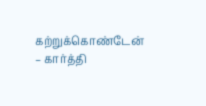கற்றுக்கொண்டேன் – கார்த்தி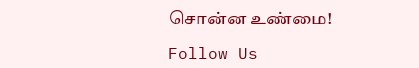சொன்ன உண்மை!

Follow Us